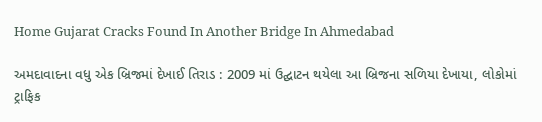Home Gujarat Cracks Found In Another Bridge In Ahmedabad

અમદાવાદના વધુ એક બ્રિજમાં દેખાઈ તિરાડ : 2009 માં ઉદ્ઘાટન થયેલા આ બ્રિજના સળિયા દેખાયા, લોકોમાં ટ્રાફિક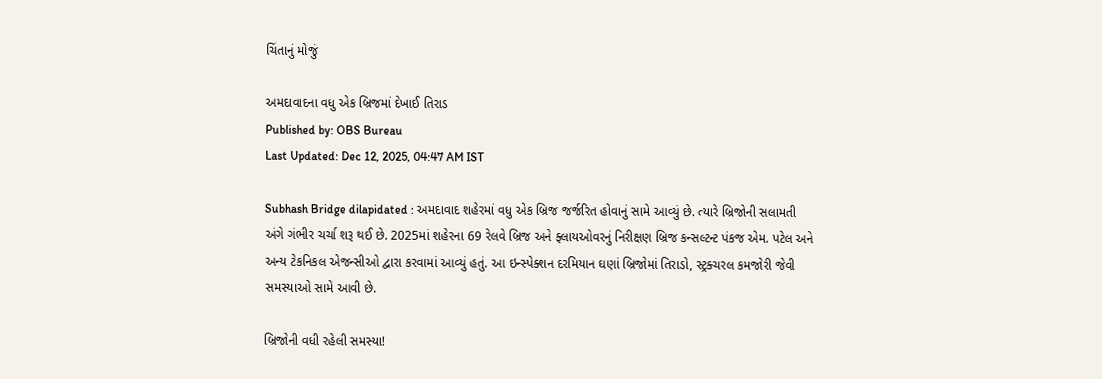ચિંતાનું મોજું

અમદાવાદના વધુ એક બ્રિજમાં દેખાઈ તિરાડ
Published by: OBS Bureau
Last Updated: Dec 12, 2025, 04:47 AM IST

Subhash Bridge dilapidated : અમદાવાદ શહેરમાં વધુ એક બ્રિજ જર્જરિત હોવાનું સામે આવ્યું છે. ત્યારે બ્રિજોની સલામતી અંગે ગંભીર ચર્ચા શરૂ થઈ છે. 2025માં શહેરના 69 રેલવે બ્રિજ અને ફ્લાયઓવરનું નિરીક્ષણ બ્રિજ કન્સલ્ટન્ટ પંકજ એમ. પટેલ અને અન્ય ટેકનિકલ એજન્સીઓ દ્વારા કરવામાં આવ્યું હતું. આ ઇન્સ્પેક્શન દરમિયાન ઘણાં બ્રિજોમાં તિરાડો, સ્ટ્રક્ચરલ કમજોરી જેવી સમસ્યાઓ સામે આવી છે.

બ્રિજોની વધી રહેલી સમસ્યા!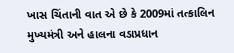ખાસ ચિંતાની વાત એ છે કે 2009માં તત્કાલિન મુખ્યમંત્રી અને હાલના વડાપ્રધાન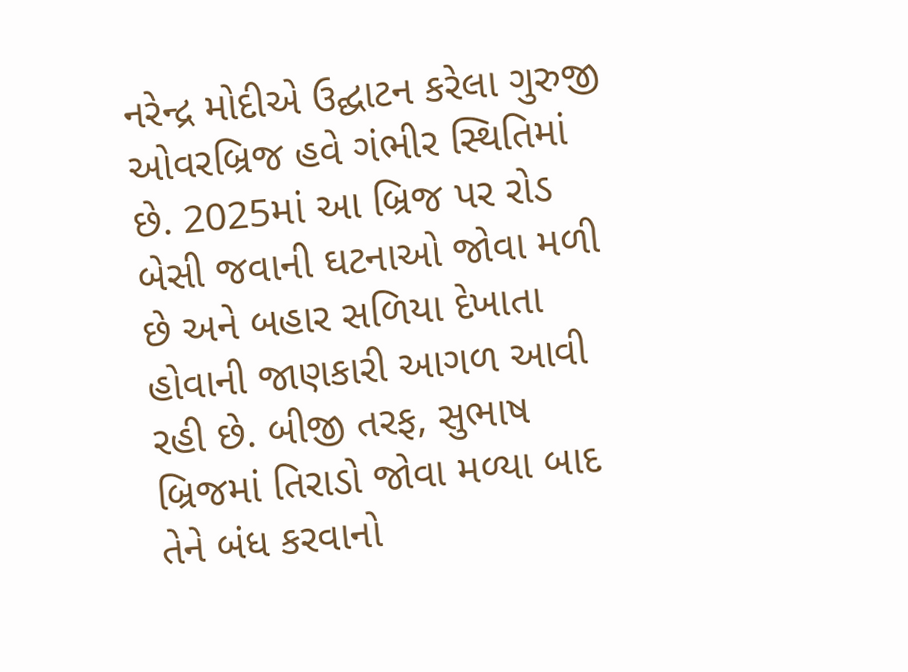નરેન્દ્ર મોદીએ ઉદ્ઘાટન કરેલા ગુરુજી ઓવરબ્રિજ હવે ગંભીર સ્થિતિમાં છે. 2025માં આ બ્રિજ પર રોડ બેસી જવાની ઘટનાઓ જોવા મળી છે અને બહાર સળિયા દેખાતા હોવાની જાણકારી આગળ આવી રહી છે. બીજી તરફ, સુભાષ બ્રિજમાં તિરાડો જોવા મળ્યા બાદ તેને બંધ કરવાનો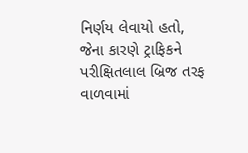નિર્ણય લેવાયો હતો, જેના કારણે ટ્રાફિકને પરીક્ષિતલાલ બ્રિજ તરફ વાળવામાં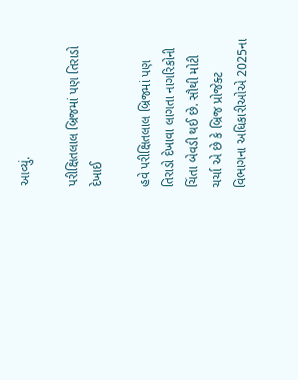આવ્યું.

પરીક્ષિતલાલ બ્રિજમાં પણ તિરાડો દેખાઈ

હવે પરીક્ષિતલાલ બ્રિજમાં પણ તિરાડો દેખાવા લાગતા નાગરિકોની ચિંતા બેવડી થઈ છે. સૌથી મોટી ચર્ચા એ છે કે બ્રિજ પ્રોજેક્ટ વિભાગના અધિકારીઓએ 2025ના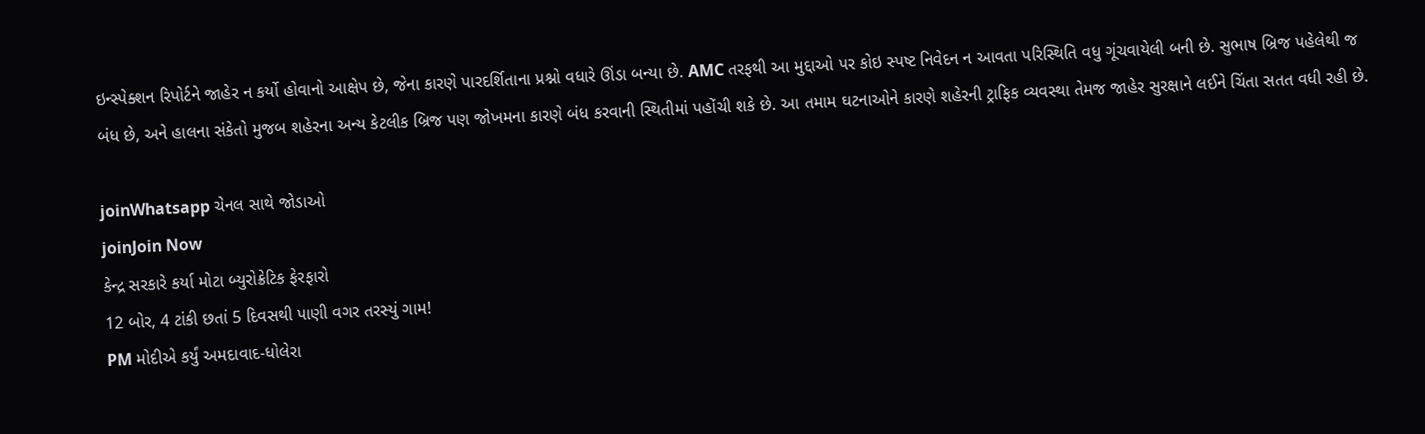ઇન્સ્પેક્શન રિપોર્ટને જાહેર ન કર્યો હોવાનો આક્ષેપ છે, જેના કારણે પારદર્શિતાના પ્રશ્નો વધારે ઊંડા બન્યા છે. AMC તરફથી આ મુદ્દાઓ પર કોઇ સ્પષ્ટ નિવેદન ન આવતા પરિસ્થિતિ વધુ ગૂંચવાયેલી બની છે. સુભાષ બ્રિજ પહેલેથી જ બંધ છે, અને હાલના સંકેતો મુજબ શહેરના અન્ય કેટલીક બ્રિજ પણ જોખમના કારણે બંધ કરવાની સ્થિતીમાં પહોંચી શકે છે. આ તમામ ઘટનાઓને કારણે શહેરની ટ્રાફિક વ્યવસ્થા તેમજ જાહેર સુરક્ષાને લઈને ચિંતા સતત વધી રહી છે.

joinWhatsapp ચેનલ સાથે જોડાઓ
joinJoin Now
કેન્દ્ર સરકારે કર્યા મોટા બ્યુરોક્રેટિક ફેરફારો
12 બોર, 4 ટાંકી છતાં 5 દિવસથી પાણી વગર તરસ્યું ગામ!
PM મોદીએ કર્યું અમદાવાદ-ધોલેરા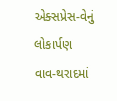એક્સપ્રેસ-વેનું લોકાર્પણ
વાવ-થરાદમાં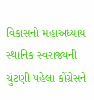વિકાસનો મહાઅધ્યાય
સ્થાનિક સ્વરાજ્યની ચુંટણી પહેલા કોંગ્રેસને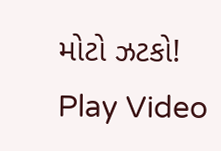મોટો ઝટકો!
Play Video